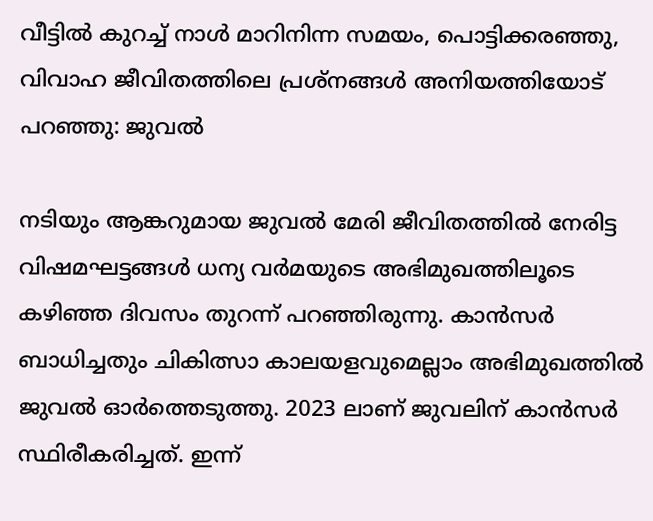വീട്ടിൽ കുറച്ച് നാൾ മാറിനിന്ന സമയം, പൊട്ടിക്കരഞ്ഞു, വിവാഹ ജീവിതത്തിലെ പ്രശ്നങ്ങൾ അനിയത്തിയോട് പറഞ്ഞു: ജുവൽ

നടിയും ആങ്കറുമായ ജുവൽ മേരി ജീവിതത്തിൽ നേരിട്ട വിഷമഘട്ടങ്ങൾ ധന്യ വർമയുടെ അഭിമുഖത്തിലൂടെ കഴിഞ്ഞ ദിവസം തുറന്ന് പറഞ്ഞിരുന്നു. കാൻസർ ബാധിച്ചതും ചികിത്സാ കാലയളവുമെല്ലാം അഭിമുഖത്തിൽ ജുവൽ ഓർത്തെടുത്തു. 2023 ലാണ് ജുവലിന് കാൻസർ സ്ഥിരീകരിച്ചത്. ഇന്ന്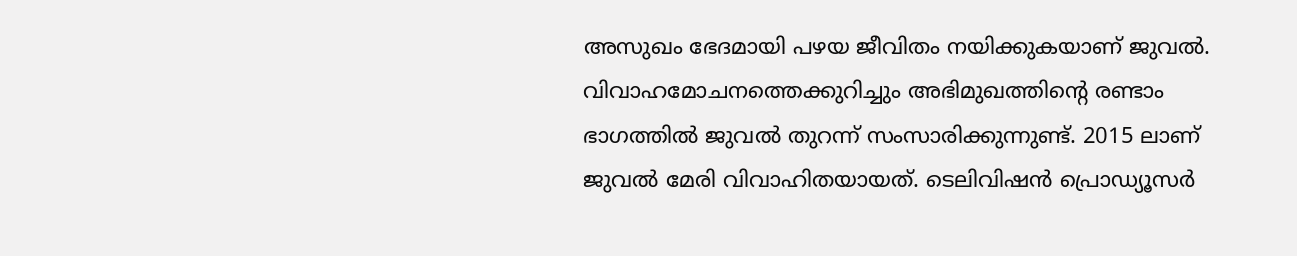അസുഖം ഭേദമായി പഴയ ജീവിതം നയിക്കുകയാണ് ജുവൽ. വിവാഹമോചനത്തെക്കുറിച്ചും അഭിമുഖത്തിന്റെ രണ്ടാം ഭാഗത്തിൽ ജുവൽ തുറന്ന് സംസാരിക്കുന്നുണ്ട്. 2015 ലാണ് ജുവൽ മേരി വിവാഹിതയായത്. ടെലിവിഷൻ പ്രൊഡ്യൂസർ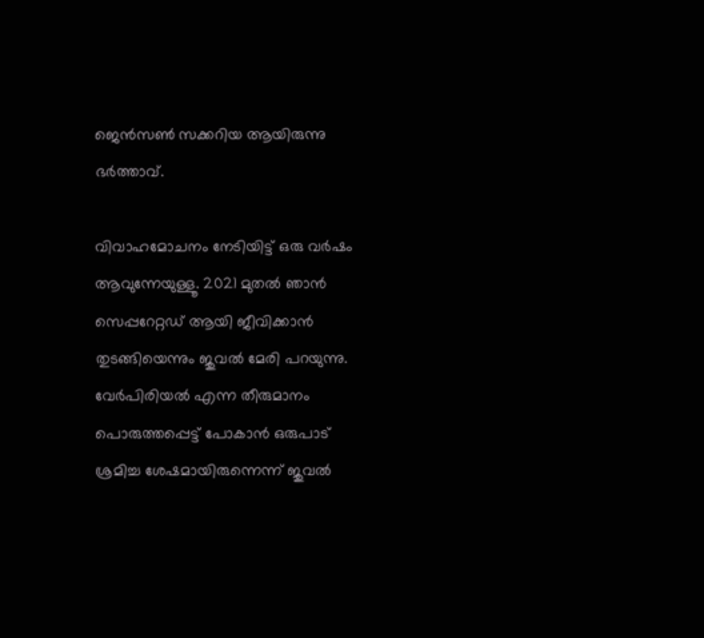ജെൻസൺ സക്കറിയ ആയിരുന്നു ഭർത്താവ്.

വിവാഹമോചനം നേടിയിട്ട് ഒരു വർഷം ആവുന്നേയുള്ളൂ. 2021 മുതൽ ഞാൻ സെപ്പറേറ്റഡ് ആയി ജീവിക്കാൻ തുടങ്ങിയെന്നും ജുവൽ മേരി പറയുന്നു. വേർപിരിയൽ എന്ന തീരുമാനം പൊരുത്തപ്പെട്ട് പോകാൻ ഒരുപാട് ശ്രമിച്ച ശേഷമായിരുന്നെന്ന് ജുവൽ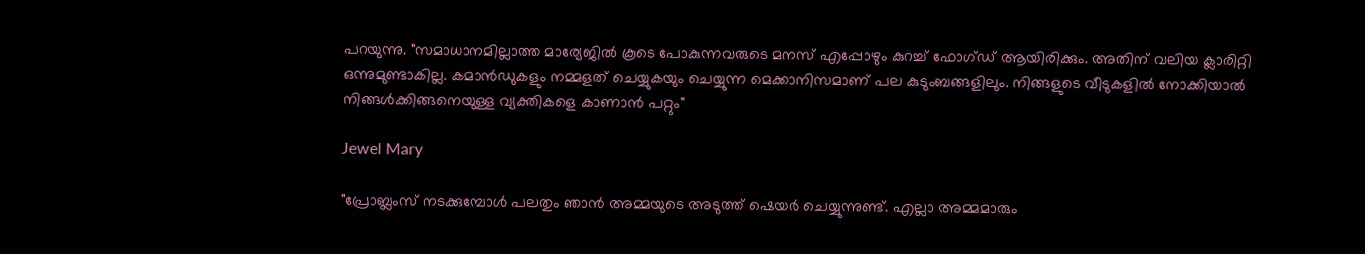പറയുന്നു. "സമാധാനമില്ലാത്ത മാര്യേജിൽ കൂടെ പോകുന്നവരുടെ മനസ് എപ്പോഴും കുറച്ച് ഫോഗ്ഡ് ആയിരിക്കും. അതിന് വലിയ ക്ലാരിറ്റി ഒന്നുമുണ്ടാകില്ല. കമാൻഡുകളും നമ്മളത് ചെയ്യുകയും ചെയ്യുന്ന മെക്കാനിസമാണ് പല കുടുംബങ്ങളിലും. നിങ്ങളുടെ വീടുകളിൽ നോക്കിയാൽ നിങ്ങൾക്കിങ്ങനെയുള്ള വ്യക്തികളെ കാണാൻ പറ്റും"

Jewel Mary

"പ്രോബ്ലംസ് നടക്കുമ്പോൾ പലതും ഞാൻ അമ്മയുടെ അടുത്ത് ഷെയർ ചെയ്യുന്നുണ്ട്. എല്ലാ അമ്മമാരും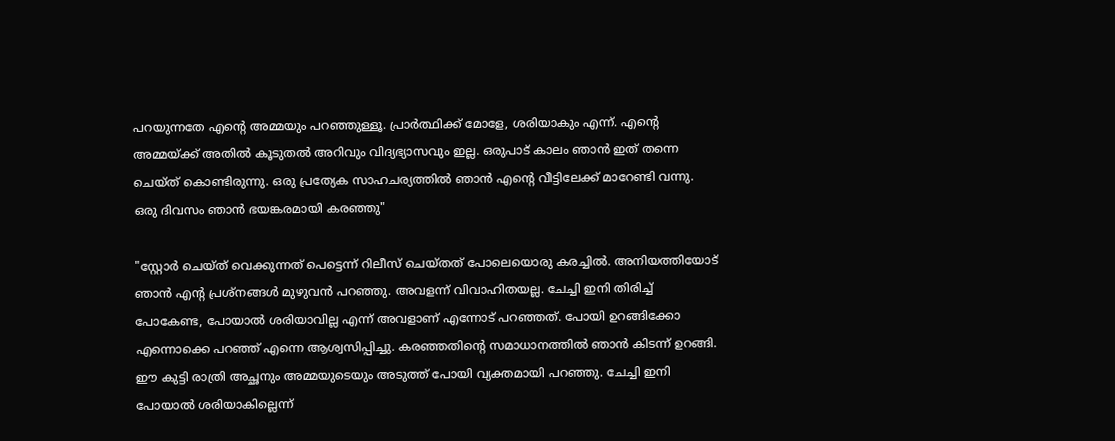പറയുന്നതേ എന്റെ അമ്മയും പറഞ്ഞുള്ളൂ. പ്രാർത്ഥിക്ക് മോളേ, ശരിയാകും എന്ന്. എന്റെ അമ്മയ്ക്ക് അതിൽ കൂടുതൽ അറിവും വിദ്യഭ്യാസവും ഇല്ല. ഒരുപാട് കാലം ഞാൻ ഇത് തന്നെ ചെയ്ത് കൊണ്ടിരുന്നു. ഒരു പ്രത്യേക സാഹചര്യത്തിൽ ഞാൻ എന്റെ വീട്ടിലേക്ക് മാറേണ്ടി വന്നു. ഒരു ദിവസം ഞാൻ ഭയങ്കരമായി കരഞ്ഞു"

"സ്റ്റോർ ചെയ്ത് വെക്കുന്നത് പെട്ടെന്ന് റിലീസ് ചെയ്തത് പോലെയൊരു കരച്ചിൽ. അനിയത്തിയോട് ഞാൻ എന്റ പ്രശ്നങ്ങൾ മുഴുവൻ പറഞ്ഞു. അവളന്ന് വിവാഹിതയല്ല. ചേച്ചി ഇനി തിരിച്ച് പോകേണ്ട, പോയാൽ ശരിയാവില്ല എന്ന് അവളാണ് എന്നോട് പറഞ്ഞത്. പോയി ഉറങ്ങിക്കോ എന്നൊക്കെ പറഞ്ഞ് എന്നെ ആശ്വസിപ്പിച്ചു. കരഞ്ഞതിന്റെ സമാധാനത്തിൽ ഞാൻ കിടന്ന് ഉറങ്ങി. ഈ കുട്ടി രാത്രി അച്ഛനും അമ്മയുടെയും അടുത്ത് പോയി വ്യക്തമായി പറഞ്ഞു. ചേച്ചി ഇനി പോയാൽ ശരിയാകില്ലെന്ന്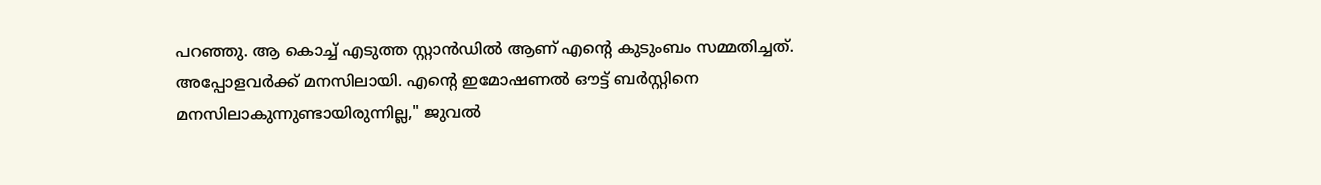പറഞ്ഞു. ആ കൊച്ച് എടുത്ത സ്റ്റാൻഡിൽ ആണ് എന്റെ കുടുംബം സമ്മതിച്ചത്. അപ്പോളവർക്ക് മനസിലായി. എന്റെ ഇമോഷണൽ ഔട്ട് ബർസ്റ്റിനെ മനസിലാകുന്നുണ്ടായിരുന്നില്ല," ജുവൽ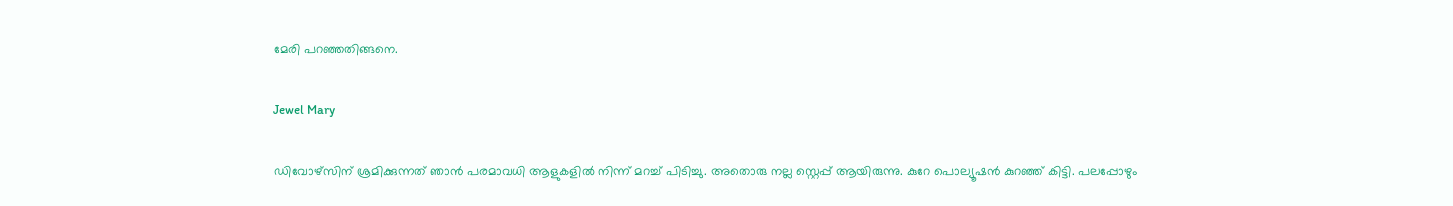മേരി പറഞ്ഞതിങ്ങനെ.

Jewel Mary

ഡിവോഴ്സിന് ശ്രമിക്കുന്നത് ഞാൻ പരമാവധി ആളുകളിൽ നിന്ന് മറച്ച് പിടിച്ചു. അതൊരു നല്ല സ്റ്റെപ്പ് ആയിരുന്നു. കുറേ പൊല്യൂഷൻ കുറഞ്ഞ് കിട്ടി. പലപ്പോഴും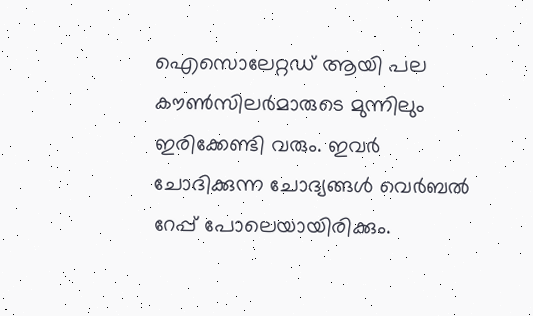ഐസൊലേറ്റഡ് ആയി പല കൗൺസിലർമാരുടെ മുന്നിലും ഇരിക്കേണ്ടി വരും. ഇവർ ചോദിക്കുന്ന ചോദ്യങ്ങൾ വെർബൽ റേപ്പ് പോലെയായിരിക്കും.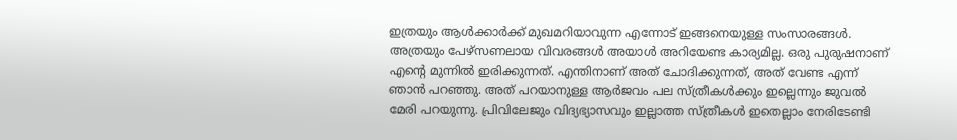ഇത്രയും ആൾ‌ക്കാർക്ക് മുഖമറിയാവുന്ന എന്നോട് ഇങ്ങനെയുള്ള സംസാരങ്ങൾ‌. അത്രയും പേഴ്സണലായ വിവരങ്ങൾ അയാൾ അറിയേണ്ട കാര്യമില്ല. ഒരു പുരുഷനാണ് എന്റെ മുന്നിൽ ഇരിക്കുന്നത്. എന്തിനാണ് അത് ചോദിക്കുന്നത്, അത് വേണ്ട എന്ന് ഞാൻ പറഞ്ഞു. അത് പറയാനുള്ള ആർജവം പല സ്ത്രീകൾക്കും ഇല്ലെന്നും ജുവൽ മേരി പറയുന്നു. പ്രിവിലേജും വിദ്യഭ്യാസവും ഇല്ലാത്ത സ്ത്രീകൾ ഇതെല്ലാം നേരിടേണ്ടി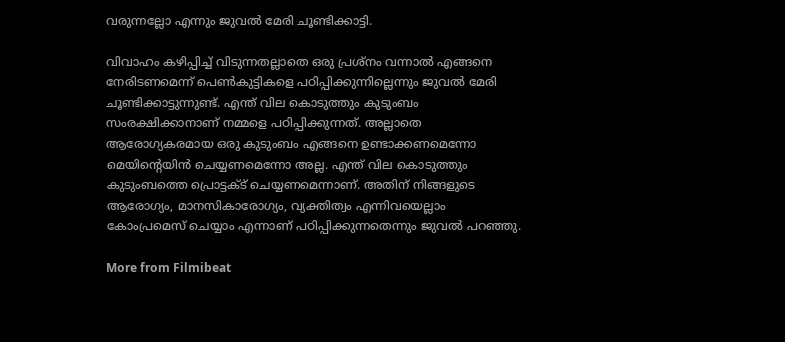വരുന്നല്ലോ എന്നും ജുവൽ മേരി ചൂണ്ടിക്കാട്ടി.

വിവാഹം കഴിപ്പിച്ച് വിടുന്നതല്ലാതെ ഒരു പ്രശ്നം വന്നാൽ എങ്ങനെ നേരിടണമെന്ന് പെൺകുട്ടികളെ പഠിപ്പിക്കുന്നില്ലെന്നും ജുവൽ മേരി ചൂണ്ടിക്കാട്ടുന്നുണ്ട്. എന്ത് വില കൊടുത്തും കുടുംബം സംരക്ഷിക്കാനാണ് നമ്മളെ പഠിപ്പിക്കുന്നത്. അല്ലാതെ ആരോഗ്യകരമായ ഒരു കുടുംബം എങ്ങനെ ഉണ്ടാക്കണമെന്നോ മെയിന്റെയിൻ ചെയ്യണമെന്നോ അല്ല. എന്ത് വില കൊടുത്തും കുടുംബത്തെ പ്രൊട്ടക്ട് ചെയ്യണമെന്നാണ്. അതിന് നിങ്ങളുടെ ആരോഗ്യം, മാനസികാരോഗ്യം, വ്യക്തിത്വം എന്നിവയെല്ലാം കോംപ്രമെസ് ചെയ്യാം എന്നാണ് പഠിപ്പിക്കുന്നതെന്നും ജുവൽ പറഞ്ഞു.

More from Filmibeat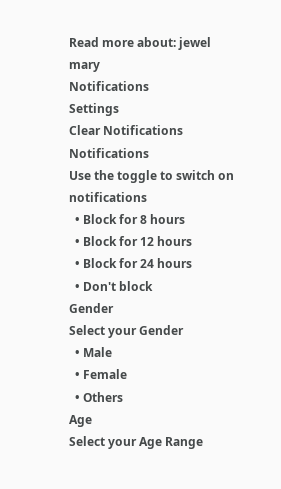Read more about: jewel mary
Notifications
Settings
Clear Notifications
Notifications
Use the toggle to switch on notifications
  • Block for 8 hours
  • Block for 12 hours
  • Block for 24 hours
  • Don't block
Gender
Select your Gender
  • Male
  • Female
  • Others
Age
Select your Age Range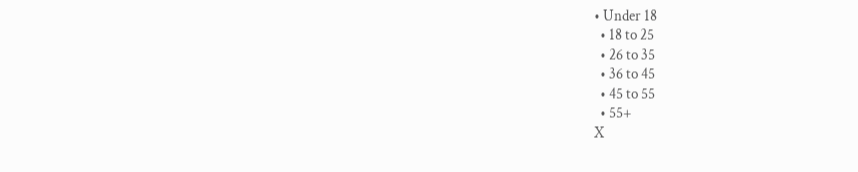• Under 18
  • 18 to 25
  • 26 to 35
  • 36 to 45
  • 45 to 55
  • 55+
X